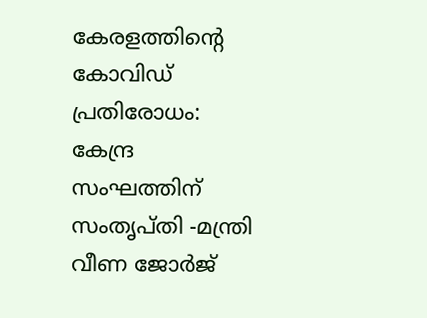കേരളത്തിന്‍റെ കോവിഡ് പ്രതിരോധം: കേന്ദ്ര സംഘത്തിന് സംതൃപ്തി -മന്ത്രി വീണ ജോര്‍ജ്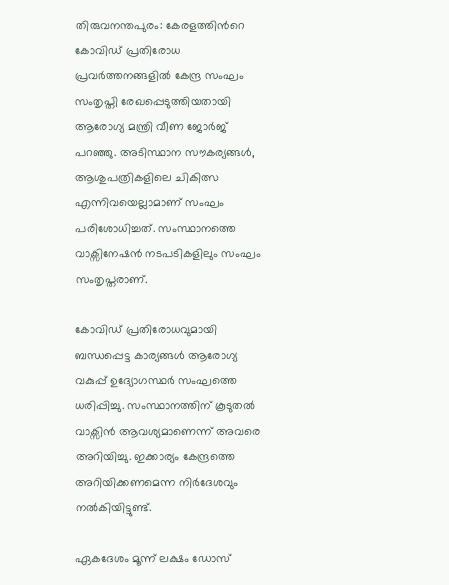തിരുവനന്തപുരം: കേരളത്തിന്‍റെ കോവിഡ് പ്രതിരോധ പ്രവര്‍ത്തനങ്ങളില്‍ കേന്ദ്ര സംഘം സംതൃപ്തി രേഖപ്പെടുത്തിയതായി ആരോഗ്യ മന്ത്രി വീണ ജോര്‍ജ് പറഞ്ഞു. അടിസ്ഥാന സൗകര്യങ്ങള്‍, ആശുപത്രികളിലെ ചികിത്സ എന്നിവയെല്ലാമാണ് സംഘം പരിശോധിച്ചത്. സംസ്ഥാനത്തെ വാക്സിനേഷന്‍ നടപടികളിലും സംഘം സംതൃപ്തരാണ്.

കോവിഡ് പ്രതിരോധവുമായി ബന്ധപ്പെട്ട കാര്യങ്ങള്‍ ആരോഗ്യ വകുപ്പ് ഉദ്യോഗസ്ഥര്‍ സംഘത്തെ ധരിപ്പിച്ചു. സംസ്ഥാനത്തിന് കൂടുതല്‍ വാക്സിന്‍ ആവശ്യമാണെന്ന് അവരെ അറിയിച്ചു. ഇക്കാര്യം കേന്ദ്രത്തെ അറിയിക്കണമെന്ന നിര്‍ദേശവും നല്‍കിയിട്ടുണ്ട്.

ഏകദേശം മൂന്ന് ലക്ഷം ഡോസ്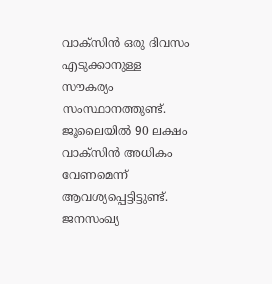വാക്സിന്‍ ഒരു ദിവസം എടുക്കാനുള്ള സൗകര്യം സംസ്ഥാനത്തുണ്ട്. ജൂലൈയില്‍ 90 ലക്ഷം വാക്സിന്‍ അധികം വേണമെന്ന് ആവശ്യപ്പെട്ടിട്ടുണ്ട്. ജനസംഖ്യ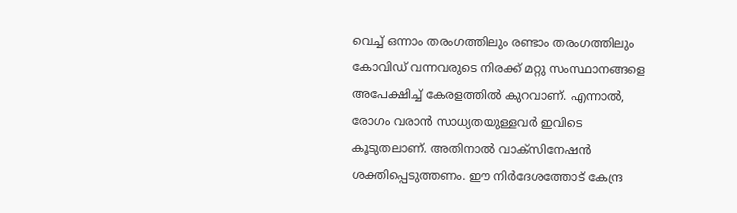വെച്ച്‌ ഒന്നാം തരംഗത്തിലും രണ്ടാം തരംഗത്തിലും കോവിഡ് വന്നവരുടെ നിരക്ക് മറ്റു സംസ്ഥാനങ്ങളെ അപേക്ഷിച്ച്‌ കേരളത്തില്‍ കുറവാണ്. എന്നാല്‍, രോഗം വരാന്‍ സാധ്യതയുള്ളവര്‍ ഇവിടെ കൂടുതലാണ്. അതിനാല്‍ വാക്സിനേഷന്‍ ശക്തിപ്പെടുത്തണം. ഈ നിര്‍ദേശത്തോട് കേന്ദ്ര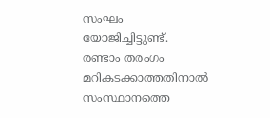സംഘം യോജിച്ചിട്ടുണ്ട്. രണ്ടാം തരംഗം മറികടക്കാത്തതിനാല്‍ സംസ്ഥാനത്തെ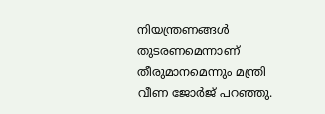നിയന്ത്രണങ്ങള്‍ തുടരണമെന്നാണ് തീരുമാനമെന്നും മന്ത്രി വീണ ജോര്‍ജ് പറഞ്ഞു.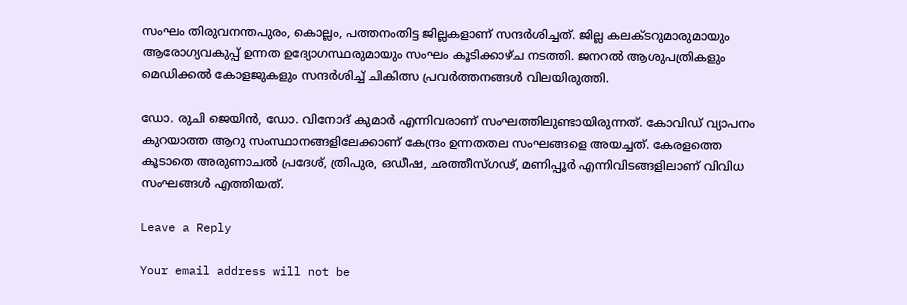സംഘം തിരുവനന്തപുരം, കൊല്ലം, പത്തനംതിട്ട ജില്ലകളാണ് സന്ദര്‍ശിച്ചത്. ജില്ല കലക്ടറുമാരുമായും ആരോഗ്യവകുപ്പ് ഉന്നത ഉദ്യോഗസ്ഥരുമായും സംഘം കൂടിക്കാഴ്ച നടത്തി. ജനറല്‍ ആശുപത്രികളും മെഡിക്കല്‍ കോളജുകളും സന്ദര്‍ശിച്ച്‌ ചികിത്സ പ്രവര്‍ത്തനങ്ങള്‍ വിലയിരുത്തി.

ഡോ. രുചി ജെയിന്‍, ഡോ. വിനോദ് കുമാര്‍ എന്നിവരാണ് സംഘത്തിലുണ്ടായിരുന്നത്. കോവിഡ് വ്യാപനം കുറയാത്ത ആറു സംസ്ഥാനങ്ങളിലേക്കാണ് കേന്ദ്രം ഉന്നതതല സംഘങ്ങളെ അയച്ചത്. കേരളത്തെ കൂടാതെ അരുണാചല്‍ പ്രദേശ്, ത്രിപുര, ഒഡീഷ, ഛത്തീസ്ഗഢ്, മണിപ്പൂര്‍ എന്നിവിടങ്ങളിലാണ് വിവിധ സംഘങ്ങള്‍ എത്തിയത്.

Leave a Reply

Your email address will not be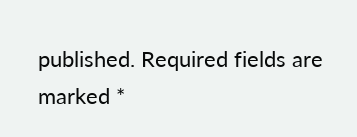published. Required fields are marked *